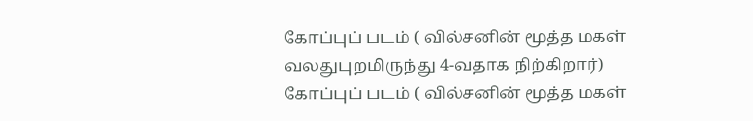கோப்புப் படம் ( வில்சனின் மூத்த மகள் வலதுபுறமிருந்து 4-வதாக நிற்கிறார்)
கோப்புப் படம் ( வில்சனின் மூத்த மகள்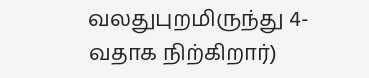வலதுபுறமிருந்து 4-வதாக நிற்கிறார்)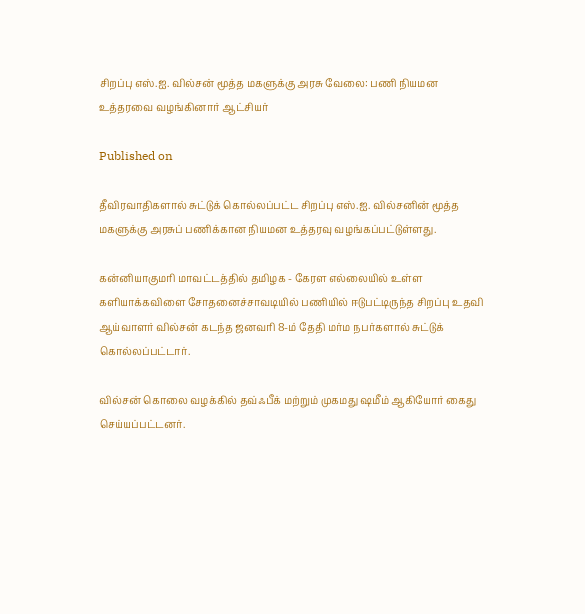சிறப்பு எஸ்.ஐ. வில்சன் மூத்த மகளுக்கு அரசு வேலை: பணி நியமன உத்தரவை வழங்கினார் ஆட்சியர்

Published on

தீவிரவாதிகளால் சுட்டுக் கொல்லப்பட்ட சிறப்பு எஸ்.ஐ. வில்சனின் மூத்த மகளுக்கு அரசுப் பணிக்கான நியமன உத்தரவு வழங்கப்பட்டுள்ளது.

கன்னியாகுமரி மாவட்டத்தில் தமிழக - கேரள எல்லையில் உள்ள களியாக்கவிளை சோதனைச்சாவடியில் பணியில் ஈடுபட்டிருந்த சிறப்பு உதவி ஆய்வாளர் வில்சன் கடந்த ஜனவரி 8-ம் தேதி மர்ம நபர்களால் சுட்டுக் கொல்லப்பட்டார்.

வில்சன் கொலை வழக்கில் தவ்ஃபீக் மற்றும் முகமது ஷமீம் ஆகியோர் கைது செய்யப்பட்டனர்.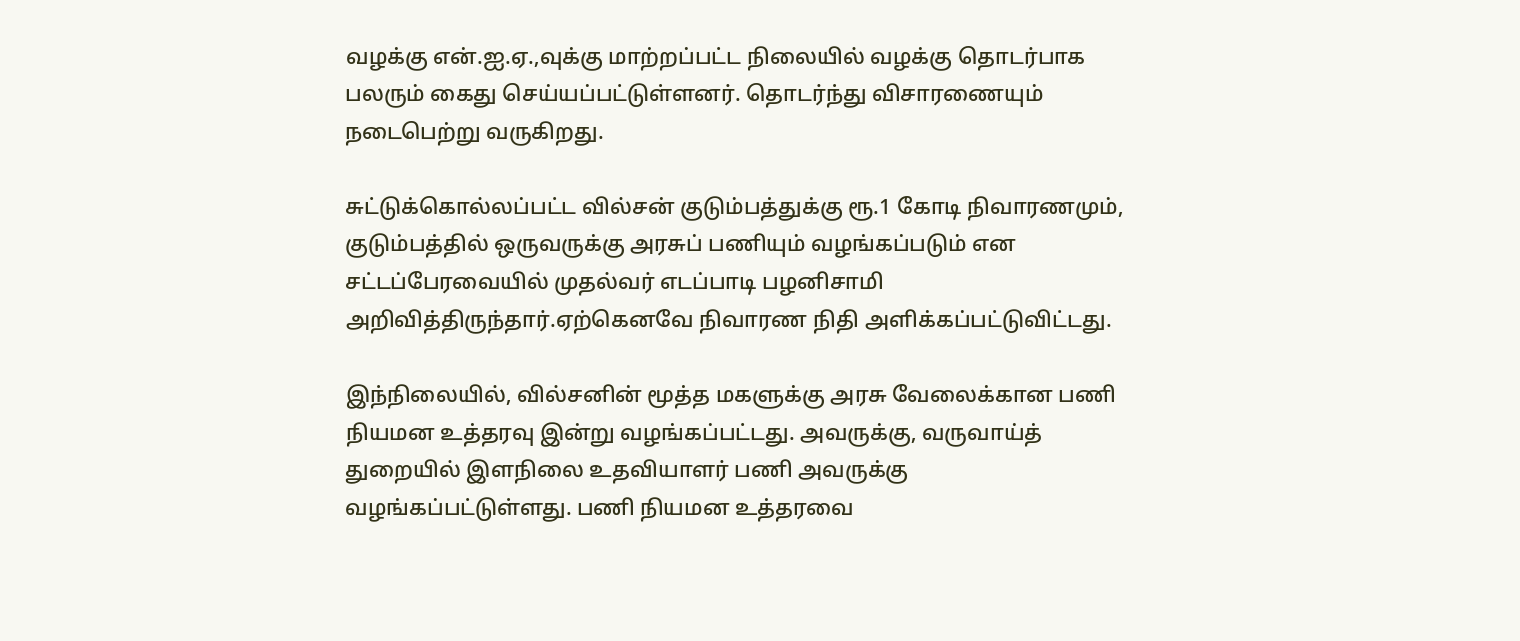வழக்கு என்.ஐ.ஏ.,வுக்கு மாற்றப்பட்ட நிலையில் வழக்கு தொடர்பாக பலரும் கைது செய்யப்பட்டுள்ளனர். தொடர்ந்து விசாரணையும் நடைபெற்று வருகிறது.

சுட்டுக்கொல்லப்பட்ட வில்சன் குடும்பத்துக்கு ரூ.1 கோடி நிவாரணமும், குடும்பத்தில் ஒருவருக்கு அரசுப் பணியும் வழங்கப்படும் என சட்டப்பேரவையில் முதல்வர் எடப்பாடி பழனிசாமி அறிவித்திருந்தார்.ஏற்கெனவே நிவாரண நிதி அளிக்கப்பட்டுவிட்டது.

இந்நிலையில், வில்சனின் மூத்த மகளுக்கு அரசு வேலைக்கான பணி நியமன உத்தரவு இன்று வழங்கப்பட்டது. அவருக்கு, வருவாய்த் துறையில் இளநிலை உதவியாளர் பணி அவருக்கு வழங்கப்பட்டுள்ளது. பணி நியமன உத்தரவை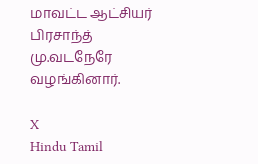மாவட்ட ஆட்சியர் பிரசாந்த் மு.வடநேரே வழங்கினார்.

X
Hindu Tamil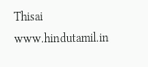Thisai
www.hindutamil.in